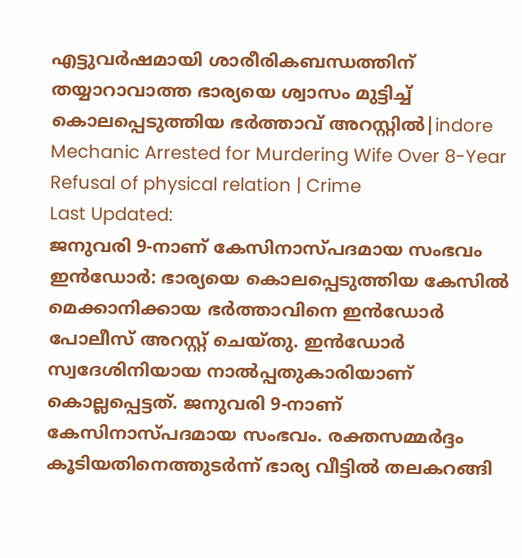എട്ടുവർഷമായി ശാരീരികബന്ധത്തിന് തയ്യാറാവാത്ത ഭാര്യയെ ശ്വാസം മുട്ടിച്ച് കൊലപ്പെടുത്തിയ ഭർത്താവ് അറസ്റ്റിൽ|indore Mechanic Arrested for Murdering Wife Over 8-Year Refusal of physical relation | Crime
Last Updated:
ജനുവരി 9-നാണ് കേസിനാസ്പദമായ സംഭവം
ഇൻഡോർ: ഭാര്യയെ കൊലപ്പെടുത്തിയ കേസിൽ മെക്കാനിക്കായ ഭർത്താവിനെ ഇൻഡോർ പോലീസ് അറസ്റ്റ് ചെയ്തു. ഇൻഡോർ സ്വദേശിനിയായ നാൽപ്പതുകാരിയാണ് കൊല്ലപ്പെട്ടത്. ജനുവരി 9-നാണ് കേസിനാസ്പദമായ സംഭവം. രക്തസമ്മർദ്ദം കൂടിയതിനെത്തുടർന്ന് ഭാര്യ വീട്ടിൽ തലകറങ്ങി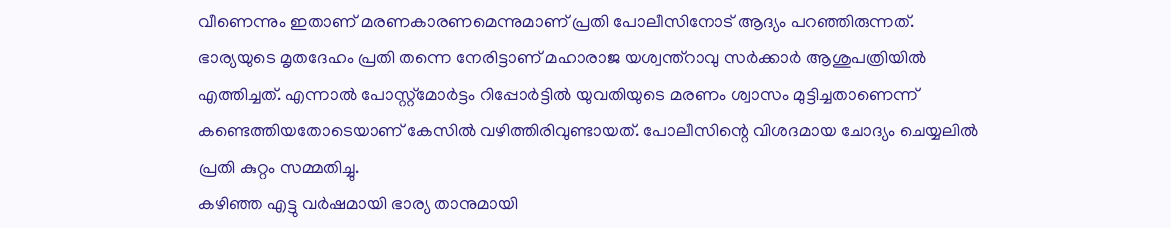വീണെന്നും ഇതാണ് മരണകാരണമെന്നുമാണ് പ്രതി പോലീസിനോട് ആദ്യം പറഞ്ഞിരുന്നത്.
ഭാര്യയുടെ മൃതദേഹം പ്രതി തന്നെ നേരിട്ടാണ് മഹാരാജ യശ്വന്ത്റാവു സർക്കാർ ആശുപത്രിയിൽ എത്തിച്ചത്. എന്നാൽ പോസ്റ്റ്മോർട്ടം റിപ്പോർട്ടിൽ യുവതിയുടെ മരണം ശ്വാസം മുട്ടിച്ചതാണെന്ന് കണ്ടെത്തിയതോടെയാണ് കേസിൽ വഴിത്തിരിവുണ്ടായത്. പോലീസിന്റെ വിശദമായ ചോദ്യം ചെയ്യലിൽ പ്രതി കുറ്റം സമ്മതിച്ചു.
കഴിഞ്ഞ എട്ടു വർഷമായി ഭാര്യ താനുമായി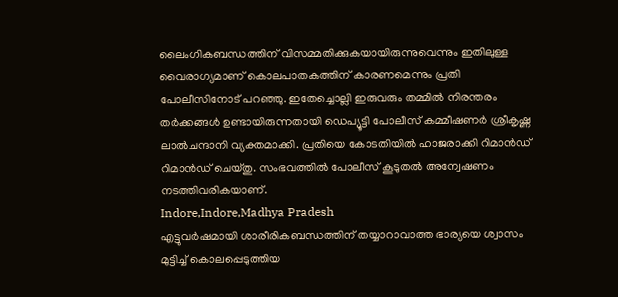ലൈംഗികബന്ധത്തിന് വിസമ്മതിക്കുകയായിരുന്നുവെന്നും ഇതിലുള്ള വൈരാഗ്യമാണ് കൊലപാതകത്തിന് കാരണമെന്നും പ്രതി പോലീസിനോട് പറഞ്ഞു. ഇതേച്ചൊല്ലി ഇരുവരും തമ്മിൽ നിരന്തരം തർക്കങ്ങൾ ഉണ്ടായിരുന്നതായി ഡെപ്യൂട്ടി പോലീസ് കമ്മീഷണർ ശ്രീകൃഷ്ണ ലാൽചന്ദാനി വ്യക്തമാക്കി. പ്രതിയെ കോടതിയിൽ ഹാജരാക്കി റിമാൻഡ് റിമാൻഡ് ചെയ്തു. സംഭവത്തിൽ പോലീസ് കൂടുതൽ അന്വേഷണം നടത്തിവരികയാണ്.
Indore,Indore,Madhya Pradesh
എട്ടുവർഷമായി ശാരീരികബന്ധത്തിന് തയ്യാറാവാത്ത ഭാര്യയെ ശ്വാസം മുട്ടിച്ച് കൊലപ്പെടുത്തിയ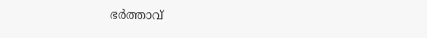ഭർത്താവ്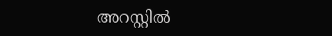അറസ്റ്റിൽ